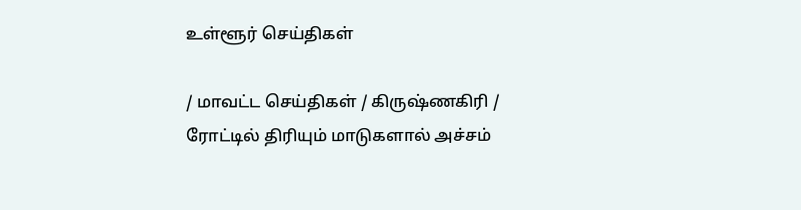உள்ளூர் செய்திகள்

/ மாவட்ட செய்திகள் / கிருஷ்ணகிரி / ரோட்டில் திரியும் மாடுகளால் அச்சம்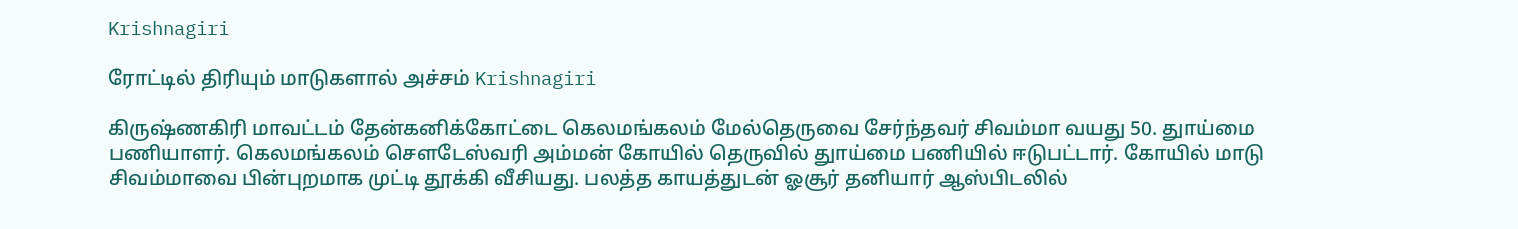Krishnagiri

ரோட்டில் திரியும் மாடுகளால் அச்சம் Krishnagiri

கிருஷ்ணகிரி மாவட்டம் தேன்கனிக்கோட்டை கெலமங்கலம் மேல்தெருவை சேர்ந்தவர் சிவம்மா வயது 50. துாய்மை பணியாளர். கெலமங்கலம் சௌடேஸ்வரி அம்மன் கோயில் தெருவில் துாய்மை பணியில் ஈடுபட்டார். கோயில் மாடு சிவம்மாவை பின்புறமாக முட்டி தூக்கி வீசியது. பலத்த காயத்துடன் ஓசூர் தனியார் ஆஸ்பிடலில்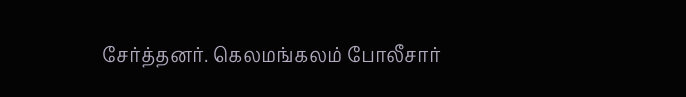சேர்த்தனர். கெலமங்கலம் போலீசார்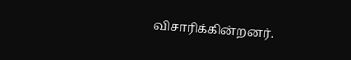விசாரிக்கின்றனர்.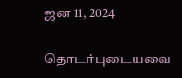ஜன 11, 2024

தொடர்புடையவை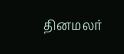தினமலர்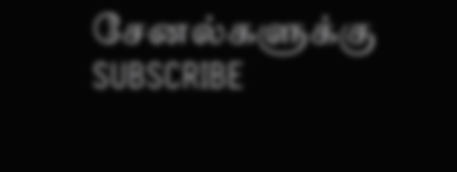சேனல்களுக்கு SUBSCRIBE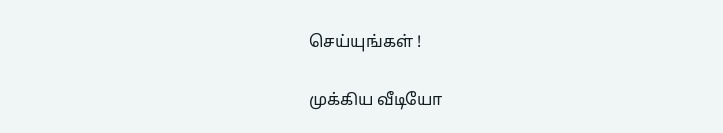செய்யுங்கள் !

முக்கிய வீடியோ